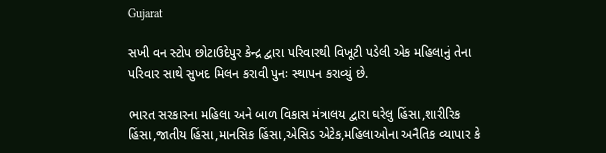Gujarat

સખી વન સ્ટોપ છોટાઉદેપુર કેન્દ્ર દ્વારા પરિવારથી વિખૂટી પડેલી એક મહિલાનું તેના પરિવાર સાથે સુખદ મિલન કરાવી પુનઃ સ્થાપન કરાવ્યું છે.

ભારત સરકારના મહિલા અને બાળ વિકાસ મંત્રાલય દ્વારા ઘરેલુ હિંસા,શારીરિક હિંસા,જાતીય હિંસા,માનસિક હિંસા,એસિડ એટેક,મહિલાઓના અનૈતિક વ્યાપાર કે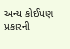અન્ય કોઈપણ પ્રકારની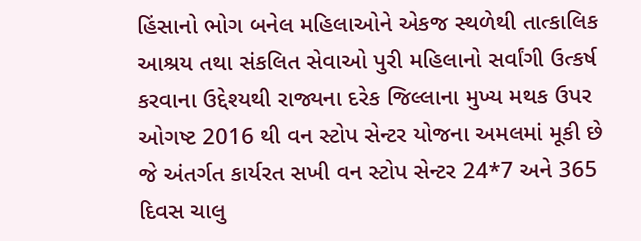હિંસાનો ભોગ બનેલ મહિલાઓને એકજ સ્થળેથી તાત્કાલિક આશ્રય તથા સંકલિત સેવાઓ પુરી મહિલાનો સર્વાંગી ઉત્કર્ષ કરવાના ઉદ્દેશ્યથી રાજ્યના દરેક જિલ્લાના મુખ્ય મથક ઉપર ઓગષ્ટ 2016 થી વન સ્ટોપ સેન્ટર યોજના અમલમાં મૂકી છે જે અંતર્ગત કાર્યરત સખી વન સ્ટોપ સેન્ટર 24*7 અને 365 દિવસ ચાલુ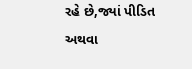રહે છે,જ્યાં પીડિત અથવા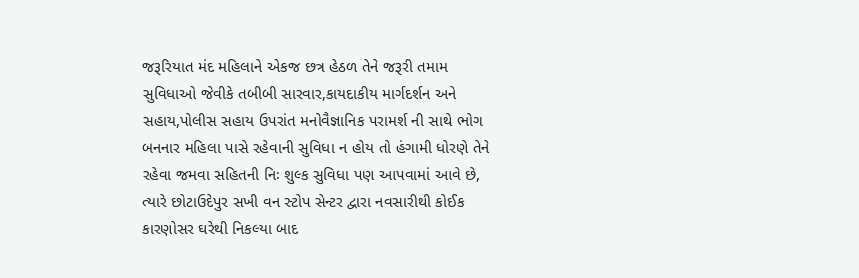જરૂરિયાત મંદ મહિલાને એકજ છત્ર હેઠળ તેને જરૂરી તમામ સુવિધાઓ જેવીકે તબીબી સારવાર,કાયદાકીય માર્ગદર્શન અને સહાય,પોલીસ સહાય ઉપરાંત મનોવૈજ્ઞાનિક પરામર્શ ની સાથે ભોગ બનનાર મહિલા પાસે રહેવાની સુવિધા ન હોય તો હંગામી ધોરણે તેને રહેવા જમવા સહિતની નિઃ શુલ્ક સુવિધા પણ આપવામાં આવે છે, ત્યારે છોટાઉદેપુર સખી વન સ્ટોપ સેન્ટર દ્વારા નવસારીથી કોઈક કારણોસર ઘરેથી નિકલ્યા બાદ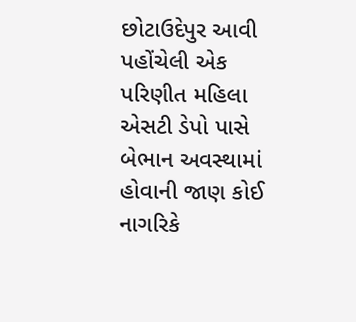છોટાઉદેપુર આવી પહોંચેલી એક પરિણીત મહિલા એસટી ડેપો પાસે બેભાન અવસ્થામાં હોવાની જાણ કોઈ નાગરિકે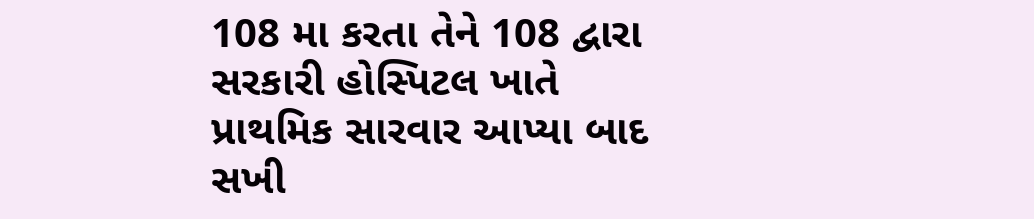108 મા કરતા તેને 108 દ્વારા સરકારી હોસ્પિટલ ખાતે પ્રાથમિક સારવાર આપ્યા બાદ સખી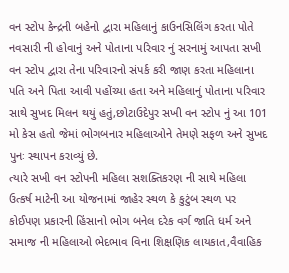વન સ્ટોપ કેન્દ્રની બહેનો દ્વારા મહિલાનું કાઉનસિલિંગ કરતા પોતે નવસારી ની હોવાનું અને પોતાના પરિવાર નું સરનામું આપતા સખી વન સ્ટોપ દ્વારા તેના પરિવારનો સંપર્ક કરી જાણ કરતા મહિલાના પતિ અને પિતા આવી પહોંચ્યા હતા અને મહિલાનું પોતાના પરિવાર સાથે સુખદ મિલન થયું હતું,છોટાઉદેપુર સખી વન સ્ટોપ નું આ 101 મો કેસ હતો જેમાં ભોગબનાર મહિલાઓને તેમણે સફળ અને સુખદ પુનઃ સ્થાપન કરાવ્યું છે.
ત્યારે સખી વન સ્ટોપની મહિલા સશક્તિકરણ ની સાથે મહિલા ઉત્કર્ષ માટેની આ યોજનામાં જાહેર સ્થળ કે કુટુંબ સ્થળ પર કોઈપણ પ્રકારની હિંસાનો ભોગ બનેલ દરેક વર્ગ જાતિ ધર્મ અને સમાજ ની મહિલાઓ ભેદભાવ વિના શિક્ષણિક લાયકાત,વૈવાહિક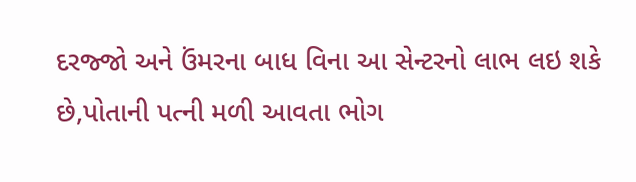દરજ્જો અને ઉંમરના બાધ વિના આ સેન્ટરનો લાભ લઇ શકે છે,પોતાની પત્ની મળી આવતા ભોગ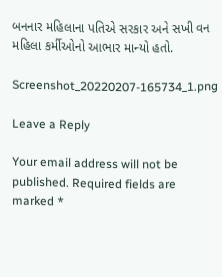બનનાર મહિલાના પતિએ સરકાર અને સખી વન મહિલા કર્મીઓનો આભાર માન્યો હતો.

Screenshot_20220207-165734_1.png

Leave a Reply

Your email address will not be published. Required fields are marked *